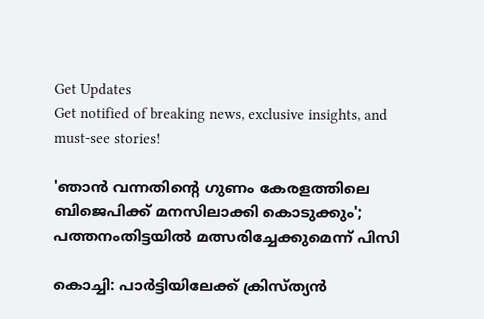Get Updates
Get notified of breaking news, exclusive insights, and must-see stories!

'ഞാന്‍ വന്നതിന്റെ ഗുണം കേരളത്തിലെ ബിജെപിക്ക് മനസിലാക്കി കൊടുക്കും'; പത്തനംതിട്ടയില്‍ മത്സരിച്ചേക്കുമെന്ന് പിസി

കൊച്ചി: പാര്‍ട്ടിയിലേക്ക് ക്രിസ്ത്യന്‍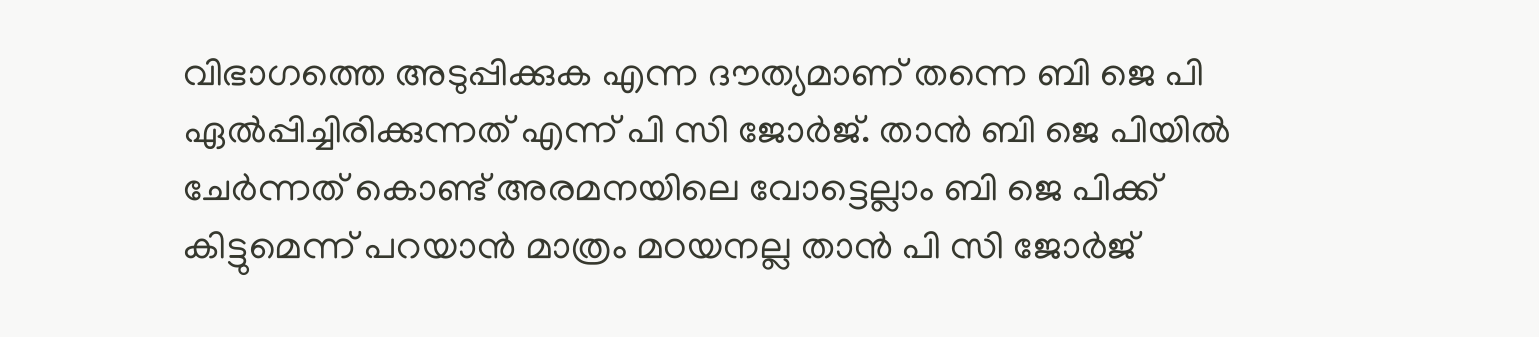വിഭാഗത്തെ അടുപ്പിക്കുക എന്ന ദൗത്യമാണ് തന്നെ ബി ജെ പി ഏല്‍പ്പിച്ചിരിക്കുന്നത് എന്ന് പി സി ജോര്‍ജ്. താന്‍ ബി ജെ പിയില്‍ ചേര്‍ന്നത് കൊണ്ട് അരമനയിലെ വോട്ടെല്ലാം ബി ജെ പിക്ക് കിട്ടുമെന്ന് പറയാന്‍ മാത്രം മഠയനല്ല താന്‍ പി സി ജോര്‍ജ്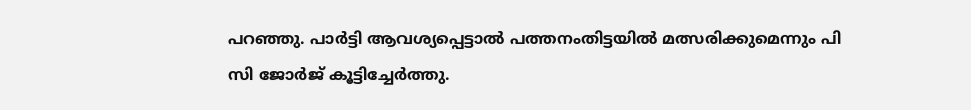പറഞ്ഞു. പാര്‍ട്ടി ആവശ്യപ്പെട്ടാല്‍ പത്തനംതിട്ടയില്‍ മത്സരിക്കുമെന്നും പി സി ജോര്‍ജ് കൂട്ടിച്ചേര്‍ത്തു.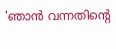'ഞാന്‍ വന്നതിന്റെ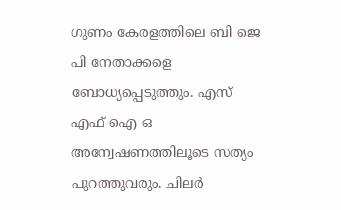ഗുണം കേരളത്തിലെ ബി ജെ പി നേതാക്കളെ ബോധ്യപ്പെടുത്തും. എസ് എഫ് ഐ ഒ അന്വേഷണത്തിലൂടെ സത്യം പുറത്തുവരും. ചിലര്‍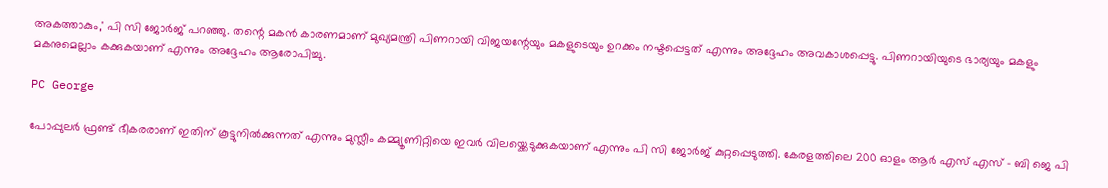അകത്താകും,' പി സി ജോര്‍ജ് പറഞ്ഞു. തന്റെ മകന്‍ കാരണമാണ് മുഖ്യമന്ത്രി പിണറായി വിജയന്റേയും മകളുടെയും ഉറക്കം നഷ്ടപ്പെട്ടത് എന്നും അദ്ദേഹം അവകാശപ്പെട്ടു. പിണറായിയുടെ ഭാര്യയും മകളും മകനുമെല്ലാം കക്കുകയാണ് എന്നും അദ്ദേഹം ആരോപിച്ചു.

PC George

പോപ്പുലര്‍ ഫ്രണ്ട് ഭീകരരാണ് ഇതിന് കൂട്ടുനില്‍ക്കുന്നത് എന്നും മുസ്ലീം കമ്മ്യൂണിറ്റിയെ ഇവര്‍ വിലയ്ക്കെടുക്കുകയാണ് എന്നും പി സി ജോര്‍ജ് കുറ്റപ്പെടുത്തി. കേരളത്തിലെ 200 ഓളം ആര്‍ എസ് എസ് - ബി ജെ പി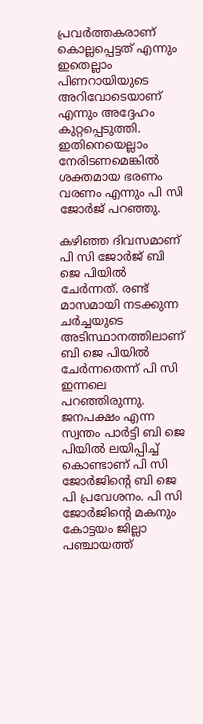പ്രവര്‍ത്തകരാണ് കൊല്ലപ്പെട്ടത് എന്നും ഇതെല്ലാം പിണറായിയുടെ അറിവോടെയാണ് എന്നും അദ്ദേഹം കുറ്റപ്പെടുത്തി. ഇതിനെയെല്ലാം നേരിടണമെങ്കില്‍ ശക്തമായ ഭരണം വരണം എന്നും പി സി ജോര്‍ജ് പറഞ്ഞു.

കഴിഞ്ഞ ദിവസമാണ് പി സി ജോര്‍ജ് ബി ജെ പിയില്‍ ചേര്‍ന്നത്. രണ്ട് മാസമായി നടക്കുന്ന ചര്‍ച്ചയുടെ അടിസ്ഥാനത്തിലാണ് ബി ജെ പിയില്‍ ചേര്‍ന്നതെന്ന് പി സി ഇന്നലെ പറഞ്ഞിരുന്നു. ജനപക്ഷം എന്ന സ്വന്തം പാര്‍ട്ടി ബി ജെ പിയില്‍ ലയിപ്പിച്ച് കൊണ്ടാണ് പി സി ജോര്‍ജിന്റെ ബി ജെ പി പ്രവേശനം. പി സി ജോര്‍ജിന്റെ മകനും കോട്ടയം ജില്ലാ പഞ്ചായത്ത്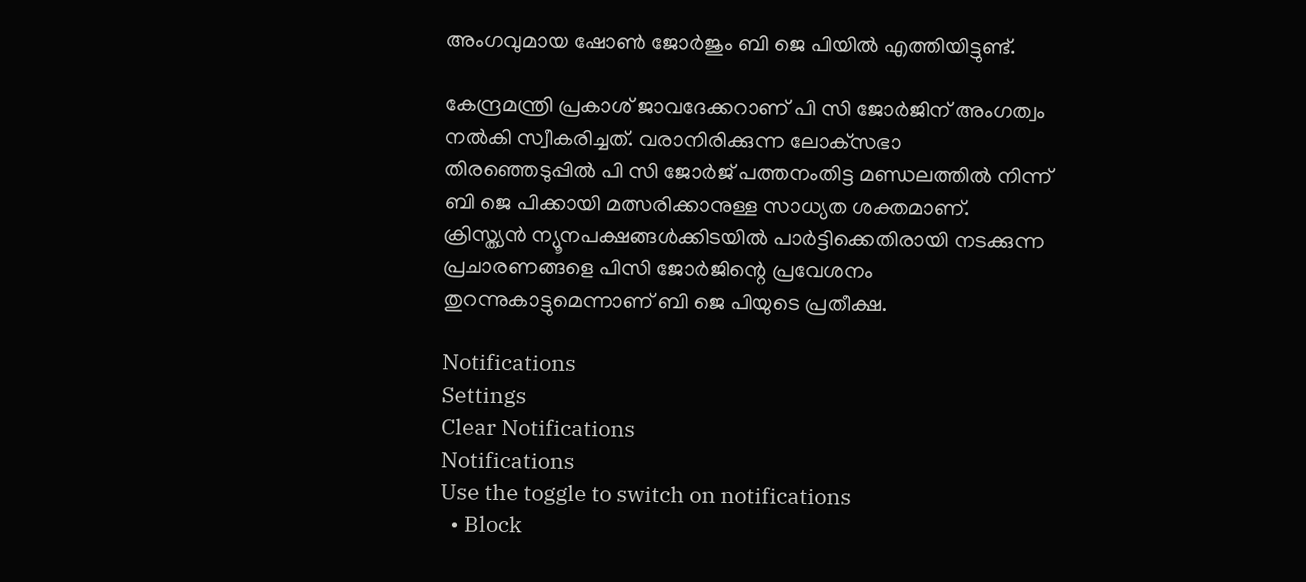അംഗവുമായ ഷോണ്‍ ജോര്‍ജും ബി ജെ പിയില്‍ എത്തിയിട്ടുണ്ട്.

കേന്ദ്രമന്ത്രി പ്രകാശ് ജാവദേക്കറാണ് പി സി ജോര്‍ജിന് അംഗത്വം നല്‍കി സ്വീകരിച്ചത്. വരാനിരിക്കുന്ന ലോക്‌സഭാ തിരഞ്ഞെടുപ്പില്‍ പി സി ജോര്‍ജ് പത്തനംതിട്ട മണ്ഡലത്തില്‍ നിന്ന് ബി ജെ പിക്കായി മത്സരിക്കാനുള്ള സാധ്യത ശക്തമാണ്. ക്രിസ്ത്യന്‍ ന്യൂനപക്ഷങ്ങള്‍ക്കിടയില്‍ പാര്‍ട്ടിക്കെതിരായി നടക്കുന്ന പ്രചാരണങ്ങളെ പിസി ജോര്‍ജിന്റെ പ്രവേശനം തുറന്നുകാട്ടുമെന്നാണ് ബി ജെ പിയുടെ പ്രതീക്ഷ.

Notifications
Settings
Clear Notifications
Notifications
Use the toggle to switch on notifications
  • Block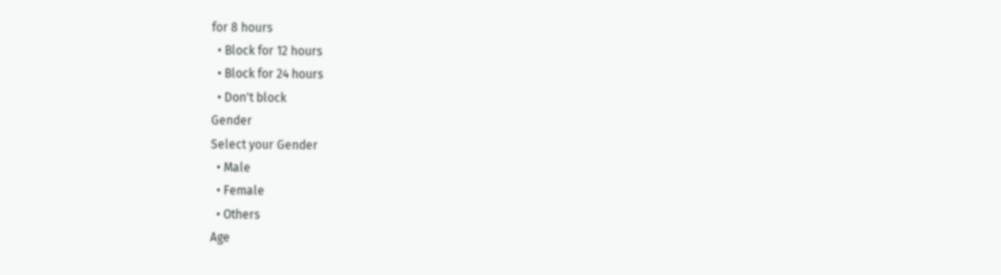for 8 hours
  • Block for 12 hours
  • Block for 24 hours
  • Don't block
Gender
Select your Gender
  • Male
  • Female
  • Others
Age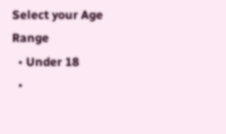Select your Age Range
  • Under 18
  •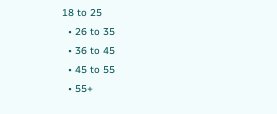18 to 25
  • 26 to 35
  • 36 to 45
  • 45 to 55
  • 55+